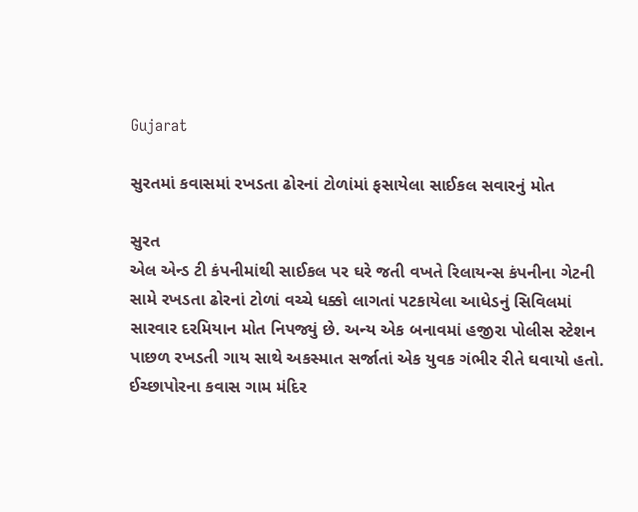Gujarat

સુરતમાં કવાસમાં રખડતા ઢોરનાં ટોળાંમાં ફસાયેલા સાઈકલ સવારનું મોત

સુરત
એલ એન્ડ ટી કંપનીમાંથી સાઈકલ પર ઘરે જતી વખતે રિલાયન્સ કંપનીના ગેટની સામે રખડતા ઢોરનાં ટોળાં વચ્ચે ધક્કો લાગતાં પટકાયેલા આધેડનું સિવિલમાં સારવાર દરમિયાન મોત નિપજ્યું છે. અન્ય એક બનાવમાં હજીરા પોલીસ સ્ટેશન પાછળ રખડતી ગાય સાથે અકસ્માત સર્જાતાં એક યુવક ગંભીર રીતે ઘવાયો હતો. ઈચ્છાપોરના કવાસ ગામ મંદિર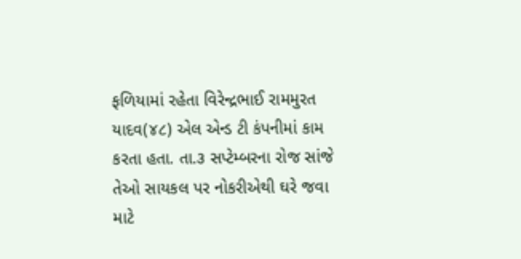ફળિયામાં રહેતા વિરેન્દ્રભાઈ રામમુરત યાદવ(૪૮) એલ એન્ડ ટી કંપનીમાં કામ કરતા હતા. તા.૩ સપ્ટેમ્બરના રોજ સાંજે તેઓ સાયકલ પર નોકરીએથી ઘરે જવા માટે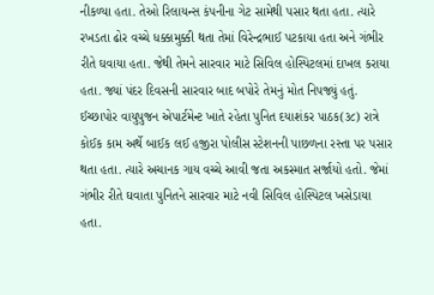નીકળ્યા હતા. તેઓ રિલાયન્સ કંપનીના ગેટ સામેથી પસાર થતા હતા. ત્યારે રખડતા ઢોર વચ્ચે ધક્કામુક્કી થતા તેમાં વિરેન્દ્રભાઈ પટકાયા હતા અને ગંભીર રીતે ઘવાયા હતા. જેથી તેમને સારવાર માટે સિવિલ હોસ્પિટલમાં દાખલ કરાયા હતા. જ્યાં પંદર દિવસની સારવાર બાદ બપોરે તેમનું મોત નિપજ્યું હતું. ઈચ્છાપોર વાયુપુજન એપાર્ટમેન્ટ ખાતે રહેતા પુનિત દયાશંકર પાઠક(૩૮) રાત્રે કોઈક કામ અર્થે બાઈક લઈ હજીરા પોલીસ સ્ટેશનની પાછળના રસ્તા પર પસાર થતા હતા. ત્યારે અચાનક ગાય વચ્ચે આવી જતા અકસ્માત સર્જાયો હતો. જેમાં ગંભીર રીતે ઘવાતા પુનિતને સારવાર માટે નવી સિવિલ હોસ્પિટલ ખસેડાયા હતા.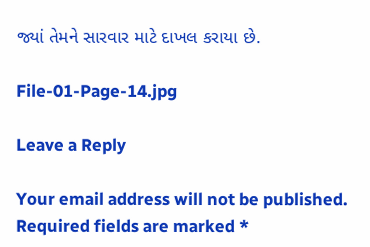જ્યાં તેમને સારવાર માટે દાખલ કરાયા છે.

File-01-Page-14.jpg

Leave a Reply

Your email address will not be published. Required fields are marked *